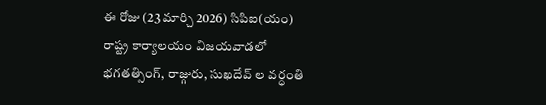ఈ రోజు (23 మార్చి 2026) సిపిఐ(యం) రాష్ట్ర కార్యాలయం విజయవాడలో భగతత్సింగ్, రాజ్గురు, సుఖదేవ్ ల వర్ధంతి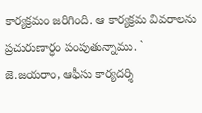కార్యక్రమం జరిగింది. ఆ కార్యక్రమ వివరాలను ప్రచురుణార్ధం పంపుతున్నాము. ` జె.జయరాం, ఆఫీసు కార్యదర్శి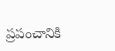ప్రపంచానికి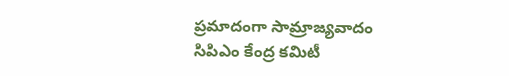ప్రమాదంగా సామ్రాజ్యవాదం
సిపిఎం కేంద్ర కమిటీ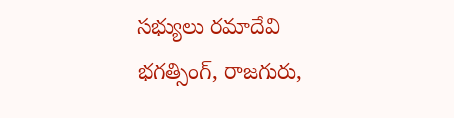సభ్యులు రమాదేవి
భగత్సింగ్, రాజగురు,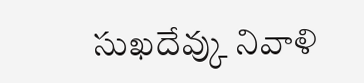సుఖదేవ్కు నివాళి